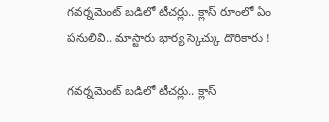గవర్నమెంట్ బడిలో టీచర్లు.. క్లాస్ రూంలో ఏం పనులివి.. మాస్టారు భార్య స్కెచ్కు దొరికారు !

గవర్నమెంట్ బడిలో టీచర్లు.. క్లాస్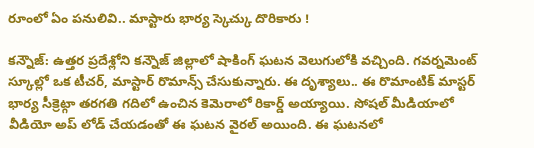రూంలో ఏం పనులివి.. మాస్టారు భార్య స్కెచ్కు దొరికారు !

కన్నౌజ్: ఉత్తర ప్రదేశ్లోని కన్నౌజ్ జిల్లాలో షాకింగ్ ఘటన వెలుగులోకి వచ్చింది. గవర్నమెంట్ స్కూల్లో ఒక టీచర్, మాస్టార్ రొమాన్స్ చేసుకున్నారు. ఈ దృశ్యాలు.. ఈ రొమాంటిక్ మాస్టర్ భార్య సీక్రెట్గా తరగతి గదిలో ఉంచిన కెమెరాలో రికార్డ్ అయ్యాయి. సోషల్ మీడియాలో వీడియో అప్ లోడ్ చేయడంతో ఈ ఘటన వైరల్ అయింది. ఈ ఘటనలో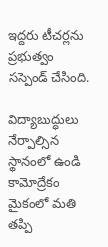ఇద్దరు టీచర్లను ప్రభుత్వం సస్పెండ్ చేసింది.

విద్యాబుద్ధులు నేర్పాల్సిన స్థానంలో ఉండి కామోద్రేకం మైకంలో మతి తప్పి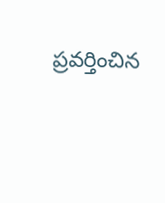ప్రవర్తించిన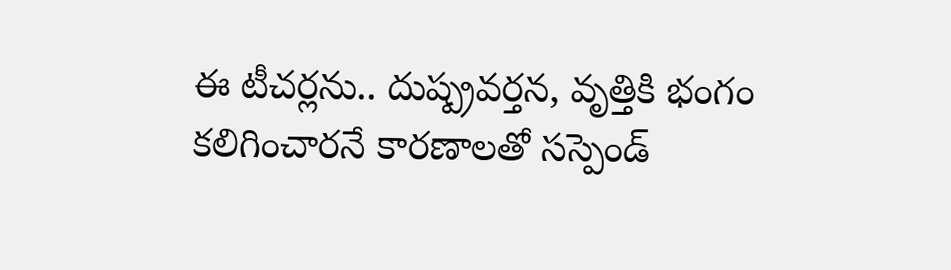ఈ టీచర్లను.. దుష్ప్రవర్తన, వృత్తికి భంగం కలిగించారనే కారణాలతో సస్పెండ్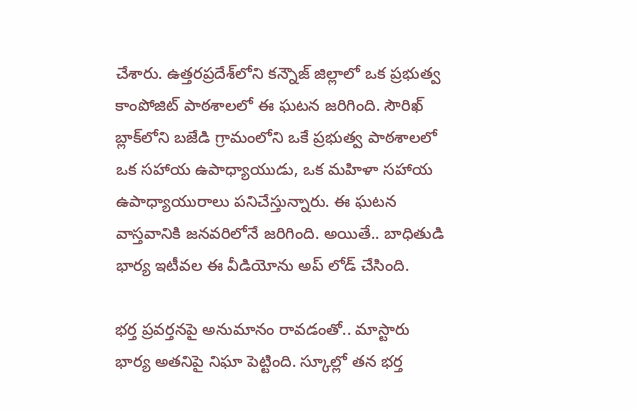చేశారు. ఉత్తరప్రదేశ్‌లోని కన్నౌజ్ జిల్లాలో ఒక ప్రభుత్వ కాంపోజిట్ పాఠశాలలో ఈ ఘటన జరిగింది. సౌరిఖ్ బ్లాక్‌లోని బజేడి గ్రామంలోని ఒకే ప్రభుత్వ పాఠశాలలో ఒక సహాయ ఉపాధ్యాయుడు, ఒక మహిళా సహాయ ఉపాధ్యాయురాలు పనిచేస్తున్నారు. ఈ ఘటన వాస్తవానికి జనవరిలోనే జరిగింది. అయితే.. బాధితుడి భార్య ఇటీవల ఈ వీడియోను అప్ లోడ్ చేసింది.

భర్త ప్రవర్తనపై అనుమానం రావడంతో.. మాస్టారు భార్య అతనిపై నిఘా పెట్టింది. స్కూల్లో తన భర్త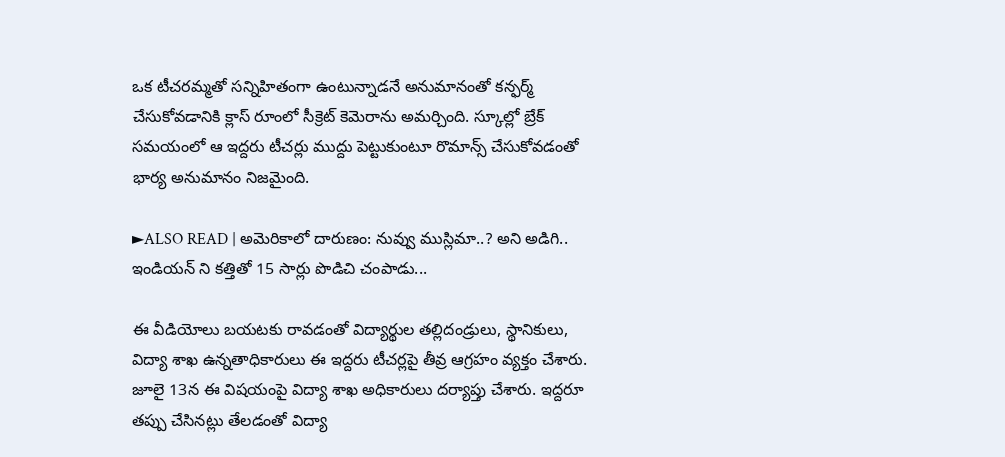ఒక టీచరమ్మతో సన్నిహితంగా ఉంటున్నాడనే అనుమానంతో కన్ఫర్మ్ చేసుకోవడానికి క్లాస్ రూంలో సీక్రెట్ కెమెరాను అమర్చింది. స్కూల్లో బ్రేక్ సమయంలో ఆ ఇద్దరు టీచర్లు ముద్దు పెట్టుకుంటూ రొమాన్స్ చేసుకోవడంతో భార్య అనుమానం నిజమైంది.

►ALSO READ | అమెరికాలో దారుణం: నువ్వు ముస్లిమా..? అని అడిగి.. ఇండియన్ ని కత్తితో 15 సార్లు పొడిచి చంపాడు...

ఈ వీడియోలు బయటకు రావడంతో విద్యార్థుల తల్లిదండ్రులు, స్థానికులు, విద్యా శాఖ ఉన్నతాధికారులు ఈ ఇద్దరు టీచర్లపై తీవ్ర ఆగ్రహం వ్యక్తం చేశారు. జూలై 13న ఈ విషయంపై విద్యా శాఖ అధికారులు దర్యాప్తు చేశారు. ఇద్దరూ తప్పు చేసినట్లు తేలడంతో విద్యా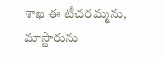శాఖ ఈ టీచరమ్మను, మాస్టారును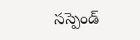సస్పెండ్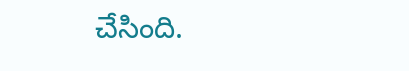చేసింది.